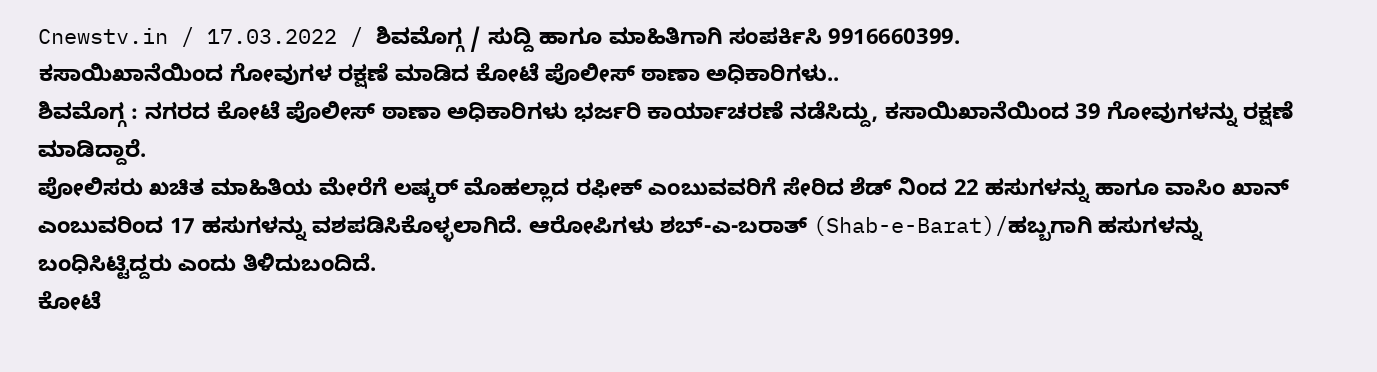Cnewstv.in / 17.03.2022 / ಶಿವಮೊಗ್ಗ / ಸುದ್ದಿ ಹಾಗೂ ಮಾಹಿತಿಗಾಗಿ ಸಂಪರ್ಕಿಸಿ 9916660399.
ಕಸಾಯಿಖಾನೆಯಿಂದ ಗೋವುಗಳ ರಕ್ಷಣೆ ಮಾಡಿದ ಕೋಟೆ ಪೊಲೀಸ್ ಠಾಣಾ ಅಧಿಕಾರಿಗಳು..
ಶಿವಮೊಗ್ಗ : ನಗರದ ಕೋಟೆ ಪೊಲೀಸ್ ಠಾಣಾ ಅಧಿಕಾರಿಗಳು ಭರ್ಜರಿ ಕಾರ್ಯಾಚರಣೆ ನಡೆಸಿದ್ದು, ಕಸಾಯಿಖಾನೆಯಿಂದ 39 ಗೋವುಗಳನ್ನು ರಕ್ಷಣೆ ಮಾಡಿದ್ದಾರೆ.
ಪೋಲಿಸರು ಖಚಿತ ಮಾಹಿತಿಯ ಮೇರೆಗೆ ಲಷ್ಕರ್ ಮೊಹಲ್ಲಾದ ರಫೀಕ್ ಎಂಬುವವರಿಗೆ ಸೇರಿದ ಶೆಡ್ ನಿಂದ 22 ಹಸುಗಳನ್ನು ಹಾಗೂ ವಾಸಿಂ ಖಾನ್ ಎಂಬುವರಿಂದ 17 ಹಸುಗಳನ್ನು ವಶಪಡಿಸಿಕೊಳ್ಳಲಾಗಿದೆ. ಆರೋಪಿಗಳು ಶಬ್-ಎ-ಬರಾತ್ (Shab-e-Barat)/ಹಬ್ಬಗಾಗಿ ಹಸುಗಳನ್ನು ಬಂಧಿಸಿಟ್ಟಿದ್ದರು ಎಂದು ತಿಳಿದುಬಂದಿದೆ.
ಕೋಟೆ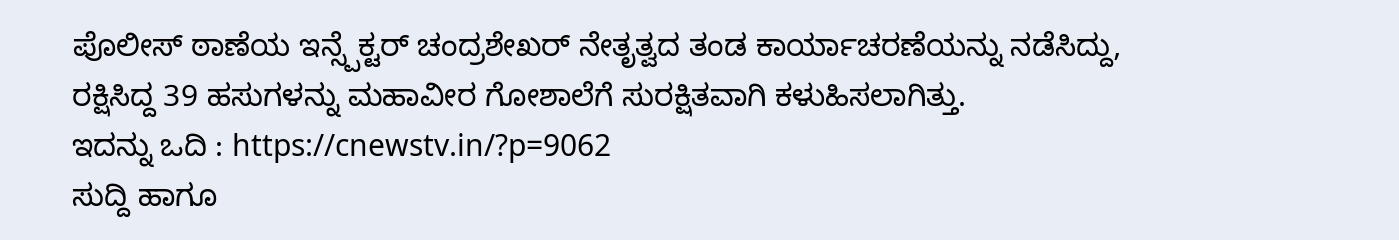ಪೊಲೀಸ್ ಠಾಣೆಯ ಇನ್ಸ್ಪೆಕ್ಟರ್ ಚಂದ್ರಶೇಖರ್ ನೇತೃತ್ವದ ತಂಡ ಕಾರ್ಯಾಚರಣೆಯನ್ನು ನಡೆಸಿದ್ದು, ರಕ್ಷಿಸಿದ್ದ 39 ಹಸುಗಳನ್ನು ಮಹಾವೀರ ಗೋಶಾಲೆಗೆ ಸುರಕ್ಷಿತವಾಗಿ ಕಳುಹಿಸಲಾಗಿತ್ತು.
ಇದನ್ನು ಒದಿ : https://cnewstv.in/?p=9062
ಸುದ್ದಿ ಹಾಗೂ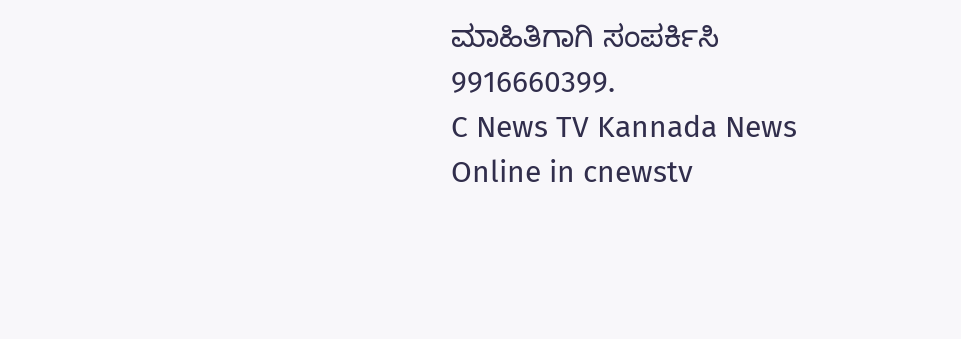ಮಾಹಿತಿಗಾಗಿ ಸಂಪರ್ಕಿಸಿ 9916660399.
C News TV Kannada News Online in cnewstv